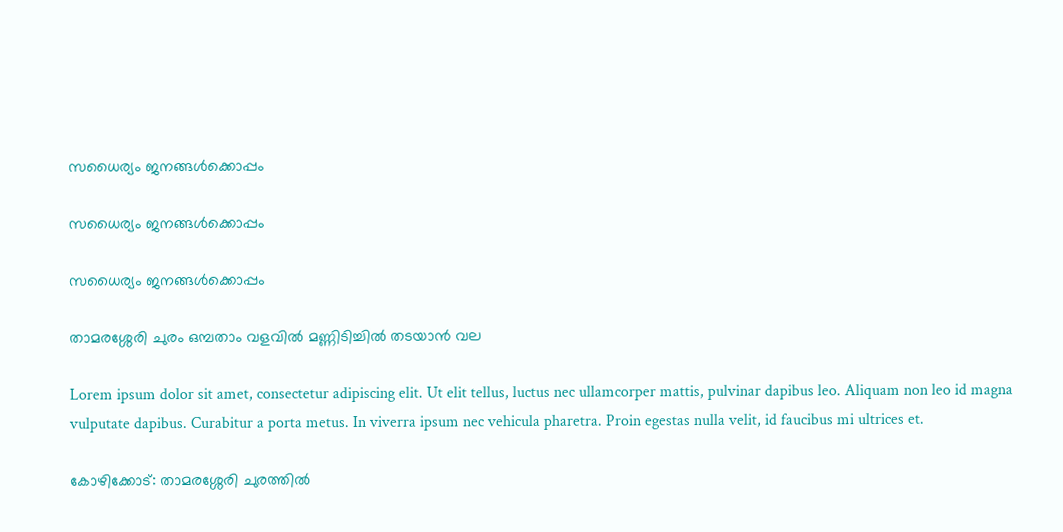സധൈര്യം ജനങ്ങൾക്കൊപ്പം

സധൈര്യം ജനങ്ങൾക്കൊപ്പം

സധൈര്യം ജനങ്ങൾക്കൊപ്പം

താമരശ്ശേരി ചുരം ഒമ്പതാം വളവിൽ മണ്ണിടിച്ചിൽ തടയാൻ വല

Lorem ipsum dolor sit amet, consectetur adipiscing elit. Ut elit tellus, luctus nec ullamcorper mattis, pulvinar dapibus leo. Aliquam non leo id magna vulputate dapibus. Curabitur a porta metus. In viverra ipsum nec vehicula pharetra. Proin egestas nulla velit, id faucibus mi ultrices et.

കോഴിക്കോട്: താമരശ്ശേരി ചുരത്തിൽ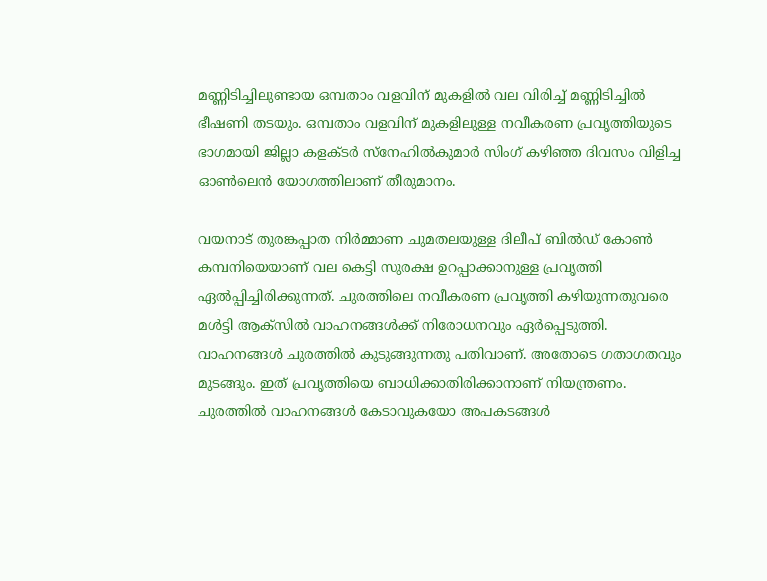മണ്ണിടിച്ചിലുണ്ടായ ഒമ്പതാം വളവിന് മുകളിൽ വല വിരിച്ച് മണ്ണിടിച്ചിൽ ഭീഷണി ത‌ടയും. ഒമ്പതാം വളവിന് മുകളിലുള്ള നവീകരണ പ്രവൃത്തിയുടെ ഭാഗമായി ജില്ലാ കളക്ടർ സ്നേഹിൽകുമാർ സിംഗ് കഴിഞ്ഞ ദിവസം വിളിച്ച ഓൺലെൻ യോഗത്തിലാണ് തീരുമാനം.

വയനാട് തുരങ്കപ്പാത നിർമ്മാണ ചുമതലയുള്ള ദിലീപ് ബിൽഡ് കോൺ കമ്പനിയെയാണ് വല കെട്ടി സുരക്ഷ ഉറപ്പാക്കാനുള്ള പ്രവൃത്തി ഏൽപ്പിച്ചിരിക്കുന്നത്. ചുരത്തിലെ നവീകരണ പ്രവൃത്തി കഴിയുന്നതുവരെ മൾട്ടി ആക്സിൽ വാഹനങ്ങൾക്ക് നിരോധനവും ഏർപ്പെടുത്തി. വാഹനങ്ങൾ ചുരത്തിൽ കുടുങ്ങുന്നതു പതിവാണ്. അതോടെ ഗതാഗതവും മുടങ്ങും. ഇത് പ്രവൃത്തിയെ ബാധിക്കാതിരിക്കാനാണ് നിയന്ത്രണം. ചുരത്തിൽ വാഹനങ്ങൾ കേടാവുകയോ അപകടങ്ങൾ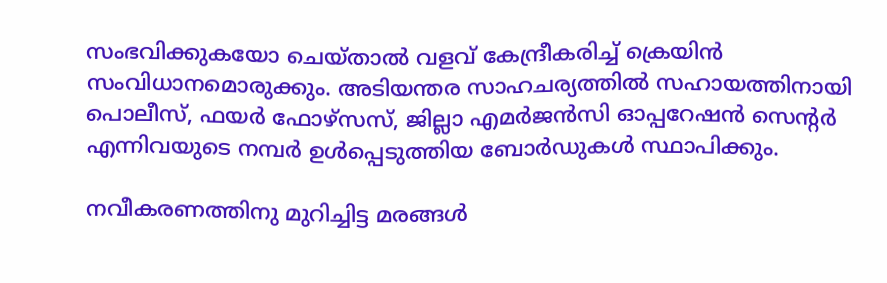സംഭവിക്കുകയോ ചെയ്താൽ വളവ് കേന്ദ്രീകരിച്ച് ക്രെയിൻ സംവിധാനമൊരുക്കും. അടിയന്തര സാഹചര്യത്തിൽ സഹായത്തിനായി പൊലീസ്, ഫയർ ഫോഴ്സ‌സ്, ജില്ലാ എമർജൻസി ഓപ്പറേഷൻ സെൻ്റർ എന്നിവയുടെ നമ്പർ ഉൾപ്പെടുത്തിയ ബോർഡുകൾ സ്ഥാപിക്കും.

നവീകരണത്തിനു മുറിച്ചിട്ട മരങ്ങൾ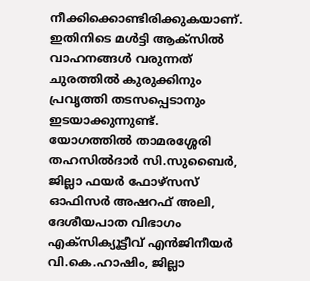നീക്കിക്കൊണ്ടിരിക്കുകയാണ്. ഇതിനിടെ മൾട്ടി ആക്സിൽ വാഹനങ്ങൾ വരുന്നത് ചുരത്തിൽ കുരുക്കിനും പ്രവൃത്തി തടസപ്പെടാനും ഇടയാക്കുന്നുണ്ട്. യോഗത്തിൽ താമരശ്ശേരി തഹസിൽദാർ സി.സുബൈർ, ജില്ലാ ഫയർ ഫോഴ്സ‌സ് ഓഫിസർ അഷറഫ് അലി, ദേശീയപാത വിഭാഗം എക്‌സിക്യൂട്ടീവ് എൻജിനീയർ വി.കെ.ഹാഷിം, ജില്ലാ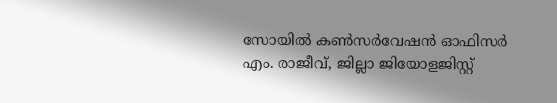സോയിൽ കൺസർവേഷൻ ഓഫിസർ എം. രാജീവ്, ജില്ലാ ജിയോളജിസ്റ്റ്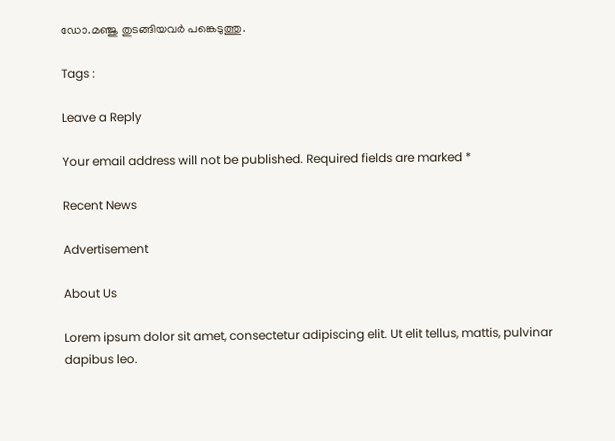ഡോ.മഞ്ജു തുടങ്ങിയവർ പങ്കെടുത്തു.

Tags :

Leave a Reply

Your email address will not be published. Required fields are marked *

Recent News

Advertisement

About Us

Lorem ipsum dolor sit amet, consectetur adipiscing elit. Ut elit tellus, mattis, pulvinar dapibus leo.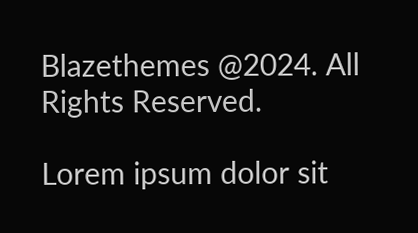Blazethemes @2024. All Rights Reserved.

Lorem ipsum dolor sit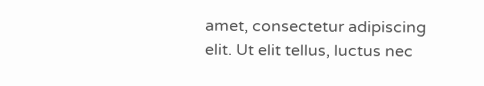amet, consectetur adipiscing elit. Ut elit tellus, luctus nec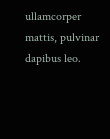ullamcorper mattis, pulvinar dapibus leo.